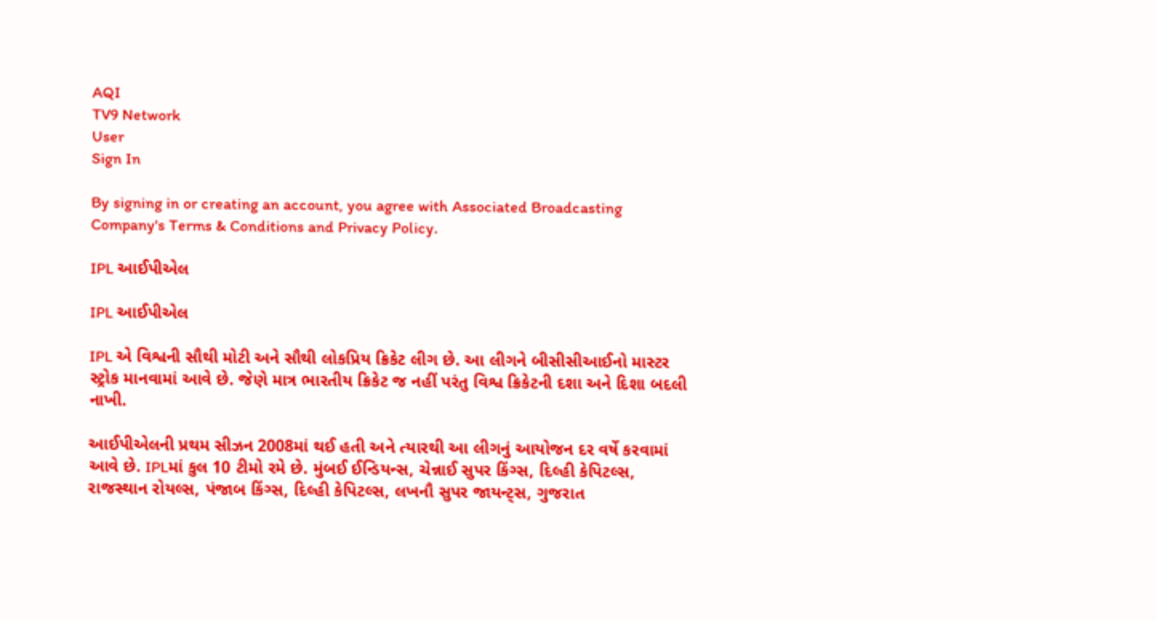AQI
TV9 Network
User
Sign In

By signing in or creating an account, you agree with Associated Broadcasting Company's Terms & Conditions and Privacy Policy.

IPL આઈપીએલ

IPL આઈપીએલ

IPL એ વિશ્વની સૌથી મોટી અને સૌથી લોકપ્રિય ક્રિકેટ લીગ છે. આ લીગને બીસીસીઆઈનો માસ્ટર સ્ટ્રોક માનવામાં આવે છે. જેણે માત્ર ભારતીય ક્રિકેટ જ નહીં પરંતુ વિશ્વ ક્રિકેટની દશા અને દિશા બદલી નાખી.

આઈપીએલની પ્રથમ સીઝન 2008માં થઈ હતી અને ત્યારથી આ લીગનું આયોજન દર વર્ષે કરવામાં આવે છે. IPLમાં કુલ 10 ટીમો રમે છે. મુંબઈ ઈન્ડિયન્સ, ચેન્નાઈ સુપર કિંગ્સ, દિલ્હી કેપિટલ્સ, રાજસ્થાન રોયલ્સ, પંજાબ કિંગ્સ, દિલ્હી કેપિટલ્સ, લખનૌ સુપર જાયન્ટ્સ, ગુજરાત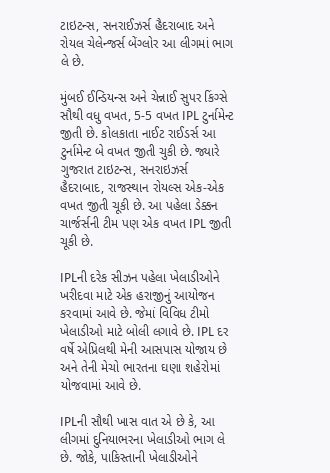ટાઇટન્સ, સનરાઈઝર્સ હૈદરાબાદ અને રોયલ ચેલેન્જર્સ બેંગ્લોર આ લીગમાં ભાગ લે છે.

મુંબઈ ઈન્ડિયન્સ અને ચેન્નાઈ સુપર કિંગ્સે સૌથી વધુ વખત, 5-5 વખત IPL ટુર્નામેન્ટ જીતી છે. કોલકાતા નાઈટ રાઈડર્સ આ ટુર્નામેન્ટ બે વખત જીતી ચુકી છે. જ્યારે ગુજરાત ટાઇટન્સ, સનરાઇઝર્સ હૈદરાબાદ, રાજસ્થાન રોયલ્સ એક-એક વખત જીતી ચૂકી છે. આ પહેલા ડેક્કન ચાર્જર્સની ટીમ પણ એક વખત IPL જીતી ચૂકી છે.

IPLની દરેક સીઝન પહેલા ખેલાડીઓને ખરીદવા માટે એક હરાજીનું આયોજન કરવામાં આવે છે. જેમાં વિવિધ ટીમો ખેલાડીઓ માટે બોલી લગાવે છે. IPL દર વર્ષે એપ્રિલથી મેની આસપાસ યોજાય છે અને તેની મેચો ભારતના ઘણા શહેરોમાં યોજવામાં આવે છે.

IPLની સૌથી ખાસ વાત એ છે કે, આ લીગમાં દુનિયાભરના ખેલાડીઓ ભાગ લે છે. જોકે, પાકિસ્તાની ખેલાડીઓને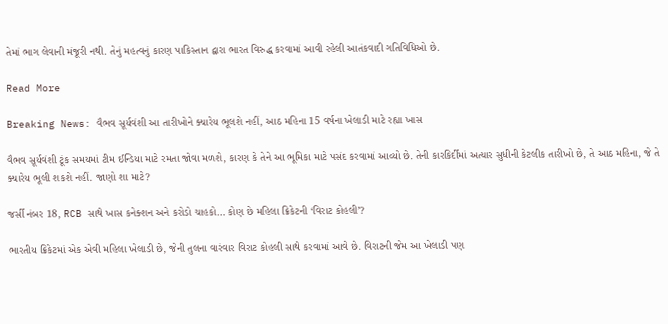તેમાં ભાગ લેવાની મંજૂરી નથી. તેનું મહત્વનું કારણ પાકિસ્તાન દ્વારા ભારત વિરુદ્ધ કરવામાં આવી રહેલી આતંકવાદી ગતિવિધિઓ છે.

Read More

Breaking News: વૈભવ સૂર્યવંશી આ તારીખોને ક્યારેય ભૂલશે નહીં, આઠ મહિના 15 વર્ષના ખેલાડી માટે રહ્યા ખાસ

વૈભવ સૂર્યવંશી ટૂંક સમયમાં ટીમ ઈન્ડિયા માટે રમતા જોવા મળશે, કારણ કે તેને આ ભૂમિકા માટે પસંદ કરવામાં આવ્યો છે. તેની કારકિર્દીમાં અત્યાર સુધીની કેટલીક તારીખો છે, તે આઠ મહિના, જે તે ક્યારેય ભૂલી શકશે નહીં. જાણો શા માટે?

જર્સી નંબર 18, RCB સાથે ખાસ કનેક્શન અને કરોડો ચાહકો… કોણ છે મહિલા ક્રિકેટની ‘વિરાટ કોહલી’?

ભારતીય ક્રિકેટમાં એક એવી મહિલા ખેલાડી છે, જેની તુલના વારંવાર વિરાટ કોહલી સાથે કરવામાં આવે છે. વિરાટની જેમ આ ખેલાડી પણ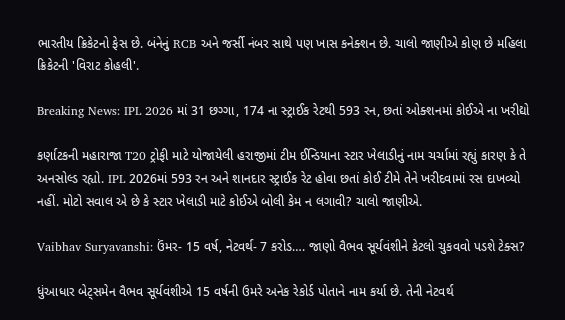ભારતીય ક્રિકેટનો ફેસ છે. બંનેનું RCB અને જર્સી નંબર સાથે પણ ખાસ કનેક્શન છે. ચાલો જાણીએ કોણ છે મહિલા ક્રિકેટની 'વિરાટ કોહલી'.

Breaking News: IPL 2026 માં 31 છગ્ગા, 174 ના સ્ટ્રાઈક રેટથી 593 રન, છતાં ઓક્શનમાં કોઈએ ના ખરીદ્યો

કર્ણાટકની મહારાજા T20 ટ્રોફી માટે યોજાયેલી હરાજીમાં ટીમ ઈન્ડિયાના સ્ટાર ખેલાડીનું નામ ચર્ચામાં રહ્યું કારણ કે તે અનસોલ્ડ રહ્યો. IPL 2026માં 593 રન અને શાનદાર સ્ટ્રાઈક રેટ હોવા છતાં કોઈ ટીમે તેને ખરીદવામાં રસ દાખવ્યો નહીં. મોટો સવાલ એ છે કે સ્ટાર ખેલાડી માટે કોઈએ બોલી કેમ ન લગાવી? ચાલો જાણીએ.

Vaibhav Suryavanshi: ઉંમર- 15 વર્ષ, નેટવર્થ- 7 કરોડ…. જાણો વૈભવ સૂર્યવંશીને કેટલો ચુકવવો પડશે ટેક્સ?

ધુંઆધાર બેટ્સમેન વૈભવ સૂર્યવંશીએ 15 વર્ષની ઉમરે અનેક રેકોર્ડ પોતાને નામ કર્યા છે. તેની નેટવર્થ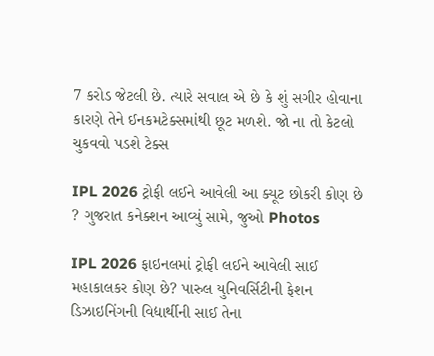7 કરોડ જેટલી છે. ત્યારે સવાલ એ છે કે શું સગીર હોવાના કારણે તેને ઈનકમટેક્સમાંથી છૂટ મળશે. જો ના તો કેટલો ચુકવવો પડશે ટેક્સ

IPL 2026 ટ્રોફી લઈને આવેલી આ ક્યૂટ છોકરી કોણ છે ? ગુજરાત કનેક્શન આવ્યું સામે, જુઓ Photos

IPL 2026 ફાઇનલમાં ટ્રોફી લઈને આવેલી સાઈ મહાકાલકર કોણ છે? પારુલ યુનિવર્સિટીની ફેશન ડિઝાઇનિંગની વિદ્યાર્થીની સાઈ તેના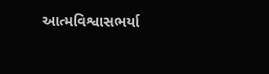આત્મવિશ્વાસભર્યા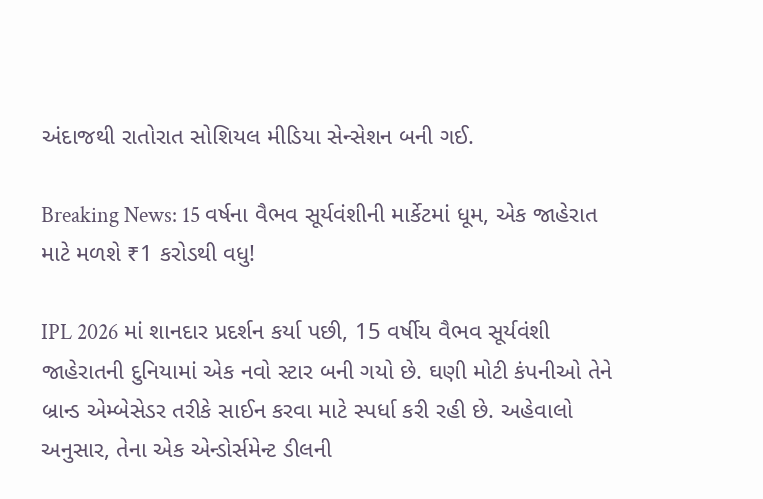અંદાજથી રાતોરાત સોશિયલ મીડિયા સેન્સેશન બની ગઈ.

Breaking News: 15 વર્ષના વૈભવ સૂર્યવંશીની માર્કેટમાં ધૂમ, એક જાહેરાત માટે મળશે ₹1 કરોડથી વધુ!

IPL 2026 માં શાનદાર પ્રદર્શન કર્યા પછી, 15 વર્ષીય વૈભવ સૂર્યવંશી જાહેરાતની દુનિયામાં એક નવો સ્ટાર બની ગયો છે. ઘણી મોટી કંપનીઓ તેને બ્રાન્ડ એમ્બેસેડર તરીકે સાઈન કરવા માટે સ્પર્ધા કરી રહી છે. અહેવાલો અનુસાર, તેના એક એન્ડોર્સમેન્ટ ડીલની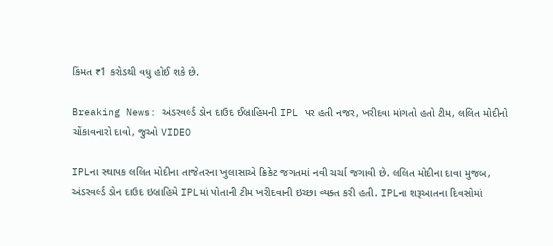કિંમત ₹1 કરોડથી વધુ હોઈ શકે છે.

Breaking News: અંડરવર્લ્ડ ડોન દાઉદ ઈબ્રાહિમની IPL પર હતી નજર, ખરીદવા માંગતો હતો ટીમ, લલિત મોદીનો ચોંકાવનારો દાવો, જુઓ VIDEO

IPLના સ્થાપક લલિત મોદીના તાજેતરના ખુલાસાએ ક્રિકેટ જગતમાં નવી ચર્ચા જગાવી છે. લલિત મોદીના દાવા મુજબ, અંડરવર્લ્ડ ડોન દાઉદ ઇબ્રાહિમે IPLમાં પોતાની ટીમ ખરીદવાની ઇચ્છા વ્યક્ત કરી હતી. IPLના શરૂઆતના દિવસોમાં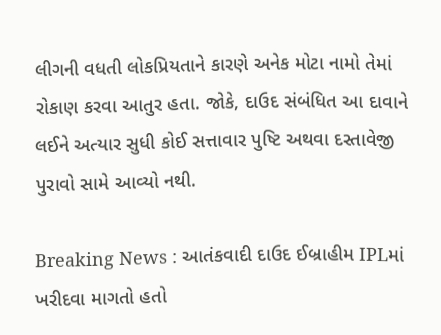લીગની વધતી લોકપ્રિયતાને કારણે અનેક મોટા નામો તેમાં રોકાણ કરવા આતુર હતા. જોકે, દાઉદ સંબંધિત આ દાવાને લઈને અત્યાર સુધી કોઈ સત્તાવાર પુષ્ટિ અથવા દસ્તાવેજી પુરાવો સામે આવ્યો નથી.

Breaking News : આતંકવાદી દાઉદ ઈબ્રાહીમ IPLમાં ખરીદવા માગતો હતો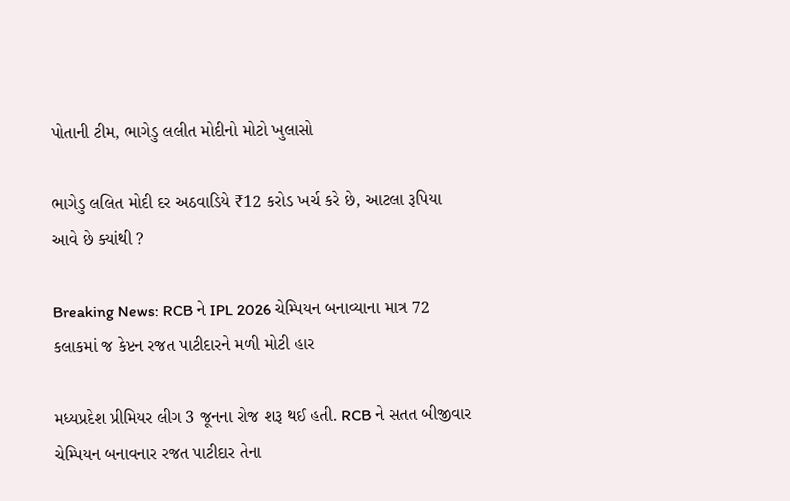પોતાની ટીમ, ભાગેડુ લલીત મોદીનો મોટો ખુલાસો

ભાગેડુ લલિત મોદી દર અઠવાડિયે ₹12 કરોડ ખર્ચ કરે છે, આટલા રૂપિયા આવે છે ક્યાંથી ?

Breaking News: RCB ને IPL 2026 ચેમ્પિયન બનાવ્યાના માત્ર 72 કલાકમાં જ કેપ્ટન રજત પાટીદારને મળી મોટી હાર

મધ્યપ્રદેશ પ્રીમિયર લીગ 3 જૂનના રોજ શરૂ થઈ હતી. RCB ને સતત બીજીવાર ચેમ્પિયન બનાવનાર રજત પાટીદાર તેના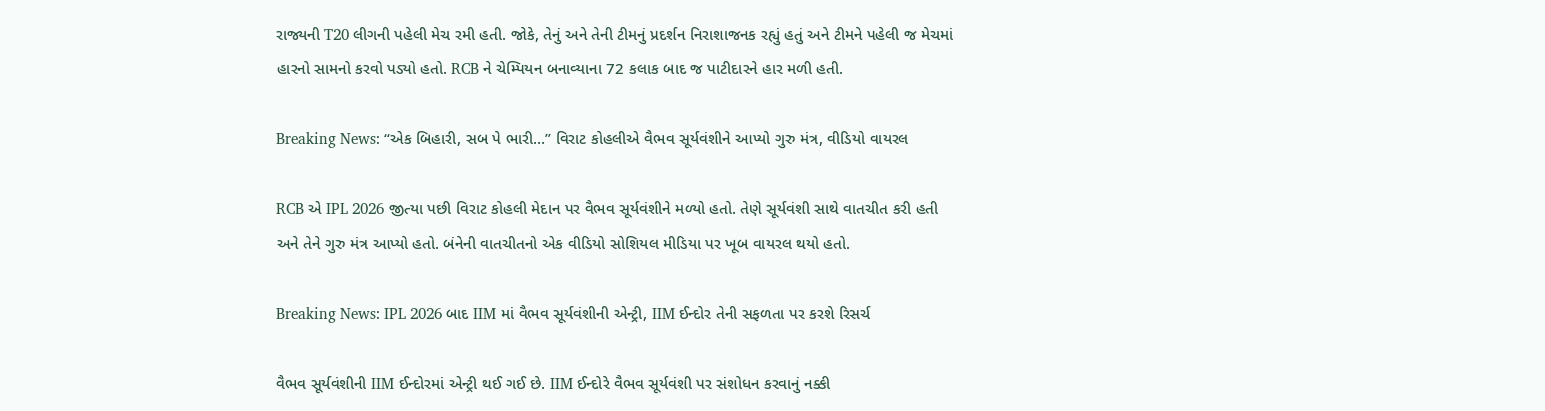રાજ્યની T20 લીગની પહેલી મેચ રમી હતી. જોકે, તેનું અને તેની ટીમનું પ્રદર્શન નિરાશાજનક રહ્યું હતું અને ટીમને પહેલી જ મેચમાં હારનો સામનો કરવો પડ્યો હતો. RCB ને ચેમ્પિયન બનાવ્યાના 72 કલાક બાદ જ પાટીદારને હાર મળી હતી.

Breaking News: “એક બિહારી, સબ પે ભારી…” વિરાટ કોહલીએ વૈભવ સૂર્યવંશીને આપ્યો ગુરુ મંત્ર, વીડિયો વાયરલ

RCB એ IPL 2026 જીત્યા પછી વિરાટ કોહલી મેદાન પર વૈભવ સૂર્યવંશીને મળ્યો હતો. તેણે સૂર્યવંશી સાથે વાતચીત કરી હતી અને તેને ગુરુ મંત્ર આપ્યો હતો. બંનેની વાતચીતનો એક વીડિયો સોશિયલ મીડિયા પર ખૂબ વાયરલ થયો હતો.

Breaking News: IPL 2026 બાદ IIM માં વૈભવ સૂર્યવંશીની એન્ટ્રી, IIM ઈન્દોર તેની સફળતા પર કરશે રિસર્ચ

વૈભવ સૂર્યવંશીની IIM ઈન્દોરમાં એન્ટ્રી થઈ ગઈ છે. IIM ઈન્દોરે વૈભવ સૂર્યવંશી પર સંશોધન કરવાનું નક્કી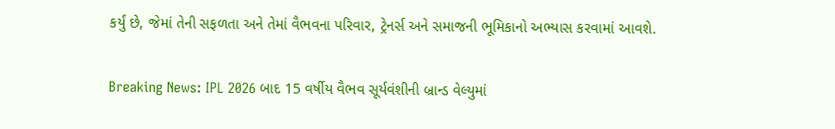કર્યું છે, જેમાં તેની સફળતા અને તેમાં વૈભવના પરિવાર, ટ્રેનર્સ અને સમાજની ભૂમિકાનો અભ્યાસ કરવામાં આવશે.

Breaking News: IPL 2026 બાદ 15 વર્ષીય વૈભવ સૂર્યવંશીની બ્રાન્ડ વેલ્યુમાં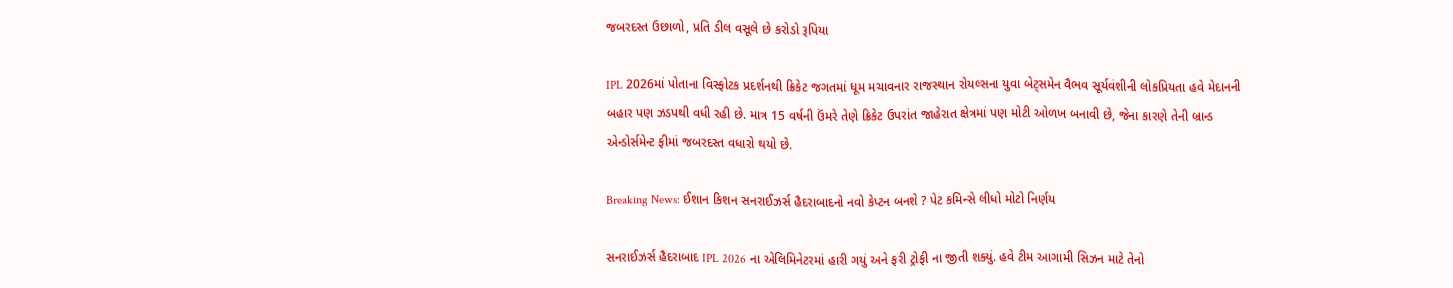જબરદસ્ત ઉછાળો, પ્રતિ ડીલ વસૂલે છે કરોડો રૂપિયા

IPL 2026માં પોતાના વિસ્ફોટક પ્રદર્શનથી ક્રિકેટ જગતમાં ધૂમ મચાવનાર રાજસ્થાન રોયલ્સના યુવા બેટ્સમેન વૈભવ સૂર્યવંશીની લોકપ્રિયતા હવે મેદાનની બહાર પણ ઝડપથી વધી રહી છે. માત્ર 15 વર્ષની ઉંમરે તેણે ક્રિકેટ ઉપરાંત જાહેરાત ક્ષેત્રમાં પણ મોટી ઓળખ બનાવી છે, જેના કારણે તેની બ્રાન્ડ એન્ડોર્સમેન્ટ ફીમાં જબરદસ્ત વધારો થયો છે.

Breaking News: ઈશાન કિશન સનરાઈઝર્સ હૈદરાબાદનો નવો કેપ્ટન બનશે ? પેટ કમિન્સે લીધો મોટો નિર્ણય

સનરાઈઝર્સ હૈદરાબાદ IPL 2026 ના એલિમિનેટરમાં હારી ગયું અને ફરી ટ્રોફી ના જીતી શક્યું. હવે ટીમ આગામી સિઝન માટે તેનો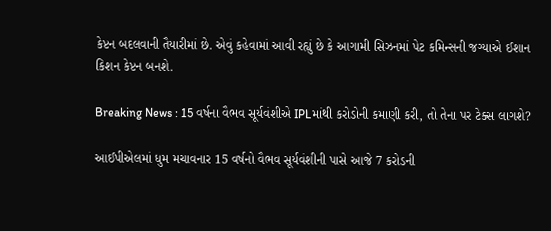કેપ્ટન બદલવાની તૈયારીમાં છે. એવું કહેવામાં આવી રહ્યું છે કે આગામી સિઝનમાં પેટ કમિન્સની જગ્યાએ ઈશાન કિશન કેપ્ટન બનશે.

Breaking News : 15 વર્ષના વૈભવ સૂર્યવંશીએ IPLમાંથી કરોડોની કમાણી કરી, તો તેના પર ટેક્સ લાગશે?

આઈપીએલમાં ધુમ મચાવનાર 15 વર્ષનો વૈભવ સૂર્યવંશીની પાસે આજે 7 કરોડની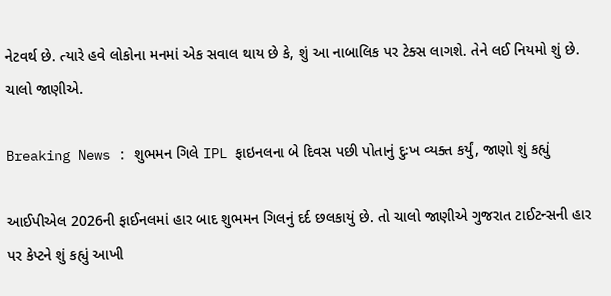નેટવર્થ છે. ત્યારે હવે લોકોના મનમાં એક સવાલ થાય છે કે, શું આ નાબાલિક પર ટેક્સ લાગશે. તેને લઈ નિયમો શું છે. ચાલો જાણીએ.

Breaking News : શુભમન ગિલે IPL ફાઇનલના બે દિવસ પછી પોતાનું દુઃખ વ્યક્ત કર્યું, જાણો શું કહ્યું

આઈપીએલ 2026ની ફાઈનલમાં હાર બાદ શુભમન ગિલનું દર્દ છલકાયું છે. તો ચાલો જાણીએ ગુજરાત ટાઈટન્સની હાર પર કેપ્ટને શું કહ્યું આખી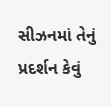સીઝનમાં તેનું પ્રદર્શન કેવું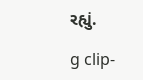રહ્યું.

g clip-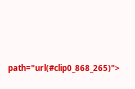path="url(#clip0_868_265)">